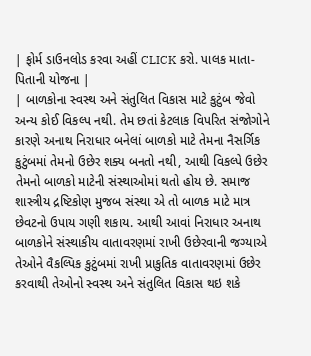| ફોર્મ ડાઉનલોડ કરવા અહીં CLICK કરો. પાલક માતા-પિતાની યોજના |
| બાળકોના સ્વસ્થ અને સંતુલિત વિકાસ માટે કુટુંબ જેવો અન્ય કોઈ વિકલ્પ નથી. તેમ છતાં કેટલાક વિપરિત સંજોગોને કારણે અનાથ નિરાધાર બનેલાં બાળકો માટે તેમના નૈસર્ગિક કુટુંબમાં તેમનો ઉછેર શક્ય બનતો નથી, આથી વિકલ્પે ઉછેર તેમનો બાળકો માટેની સંસ્થાઓમાં થતો હોય છે. સમાજ શાસ્ત્રીય દ્રષ્ટિકોણ મુજબ સંસ્થા એ તો બાળક માટે માત્ર છેવટનો ઉપાય ગણી શકાય. આથી આવાં નિરાધાર અનાથ બાળકોને સંસ્થાકીય વાતાવરણમાં રાખી ઉછેરવાની જગ્યાએ તેઓને વૈકલ્પિક કુટુંબમાં રાખી પ્રાકુતિક વાતાવરણમાં ઉછેર કરવાથી તેઓનો સ્વસ્થ અને સંતુલિત વિકાસ થઇ શકે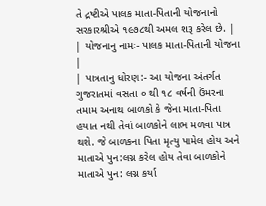તે દ્રષ્ટીએ પાલક માતા-પિતાની યોજનાનો સરકારશ્રીએ ૧૯૭૮થી અમલ શરૂ કરેલ છે. |
| યોજનાનુ નામઃ- પાલક માતા-પિતાની યોજના |
| પાત્રતાનુ ધોરણ:- આ યોજના અંતર્ગત ગુજરાતમાં વસતા ૦ થી ૧૮ વર્ષની ઉંમરના તમામ અનાથ બાળકો કે જેના માતા-પિતા હયાત નથી તેવાં બાળકોને લાભ મળવા પાત્ર થશે. જે બાળકના પિતા મૃત્યુ પામેલ હોય અને માતાએ પુન:લગ્ન કરેલ હોય તેવા બાળકોને માતાએ પુન: લગ્ન કર્યા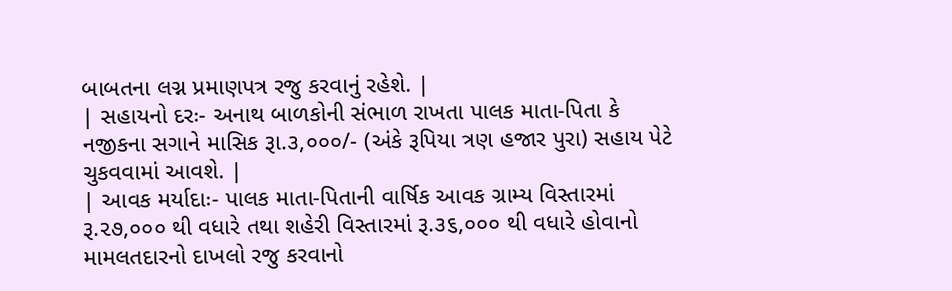બાબતના લગ્ન પ્રમાણપત્ર રજુ કરવાનું રહેશે. |
| સહાયનો દરઃ- અનાથ બાળકોની સંભાળ રાખતા પાલક માતા-પિતા કે નજીકના સગાને માસિક રૂા.૩,૦૦૦/- (અંકે રૂપિયા ત્રણ હજાર પુરા) સહાય પેટે ચુકવવામાં આવશે. |
| આવક મર્યાદાઃ- પાલક માતા-પિતાની વાર્ષિક આવક ગ્રામ્ય વિસ્તારમાં રૂ.૨૭,૦૦૦ થી વધારે તથા શહેરી વિસ્તારમાં રૂ.૩૬,૦૦૦ થી વધારે હોવાનો મામલતદારનો દાખલો રજુ કરવાનો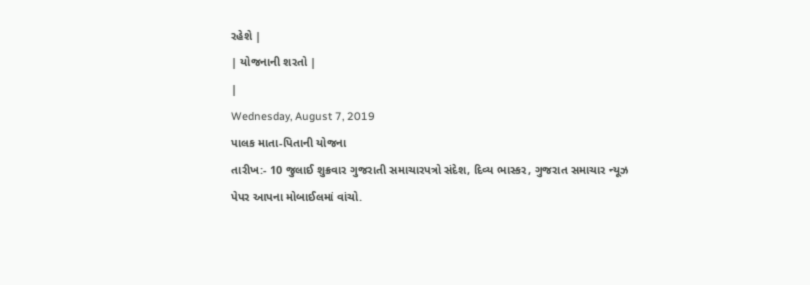રહેશે |
| યોજનાની શરતો |
|
Wednesday, August 7, 2019
પાલક માતા-પિતાની યોજના
તારીખ:- 10 જુલાઈ શુક્રવાર ગુજરાતી સમાચારપત્રો સંદેશ, દિવ્ય ભાસ્કર, ગુજરાત સમાચાર ન્યૂઝ પેપર આપના મોબાઈલમાં વાંચો.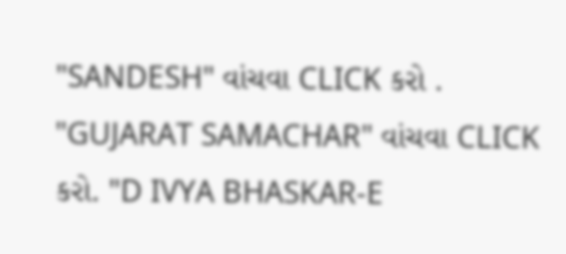"SANDESH" વાંચવા CLICK કરો . "GUJARAT SAMACHAR" વાંચવા CLICK કરો. "D IVYA BHASKAR-E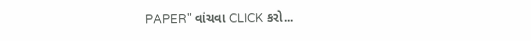PAPER" વાંચવા CLICK કરો...